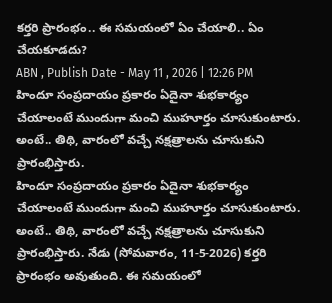కర్తరి ప్రారంభం.. ఈ సమయంలో ఏం చేయాలి.. ఏం చేయకూడదు?
ABN , Publish Date - May 11 , 2026 | 12:26 PM
హిందూ సంప్రదాయం ప్రకారం ఏదైనా శుభకార్యం చేయాలంటే ముందుగా మంచి ముహూర్తం చూసుకుంటారు. అంటే.. తిథి, వారంలో వచ్చే నక్షత్రాలను చూసుకుని ప్రారంభిస్తారు.
హిందూ సంప్రదాయం ప్రకారం ఏదైనా శుభకార్యం చేయాలంటే ముందుగా మంచి ముహూర్తం చూసుకుంటారు. అంటే.. తిథి, వారంలో వచ్చే నక్షత్రాలను చూసుకుని ప్రారంభిస్తారు. నేడు (సోమవారం, 11-5-2026) కర్తరి ప్రారంభం అవుతుంది. ఈ సమయంలో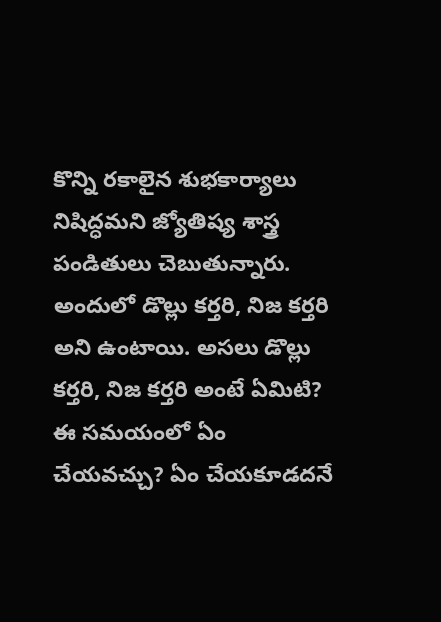కొన్ని రకాలైన శుభకార్యాలు నిషిద్ధమని జ్యోతిష్య శాస్త్ర పండితులు చెబుతున్నారు. అందులో డొల్లు కర్తరి, నిజ కర్తరి అని ఉంటాయి. అసలు డొల్లు కర్తరి, నిజ కర్తరి అంటే ఏమిటి? ఈ సమయంలో ఏం చేయవచ్చు? ఏం చేయకూడదనే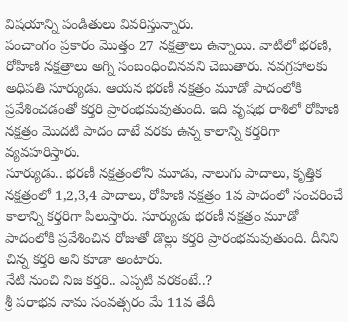విషయాన్ని పండితులు వివరిస్తున్నారు.
పంచాంగం ప్రకారం మొత్తం 27 నక్షత్రాలు ఉన్నాయి. వాటిలో భరణి, రోహిణి నక్షత్రాలు అగ్ని సంబంధించినవని చెబుతారు. నవగ్రహాలకు అధిపతి సూర్యుడు. ఆయన భరణీ నక్షత్రం మూడో పాదంలోకి ప్రవేశించడంతో కర్తరి ప్రారంభమవుతుంది. ఇది వృషభ రాశిలో రోహిణి నక్షత్రం మొదటి పాదం దాటే వరకు ఉన్న కాలాన్ని కర్తరిగా వ్యవహరిస్తారు.
సూర్యుడు.. భరణీ నక్షత్రంలోని మూడు, నాలుగు పాదాలు, కృత్తిక నక్షత్రంలో 1,2,3,4 పాదాలు, రోహిణి నక్షత్రం 1వ పాదంలో సంచరించే కాలాన్ని కర్తరిగా పిలుస్తారు. సూర్యుడు భరణీ నక్షత్రం మూడో పాదంలోకి ప్రవేశించిన రోజుతో డొల్లు కర్తరి ప్రారంభమవుతుంది. దీనిని చిన్న కర్తరి అని కూడా అంటారు.
నేటి నుంచి నిజ కర్తరి.. ఎప్పటి వరకంటే..?
శ్రీ పరాభవ నామ సంవత్సరం మే 11వ తేదీ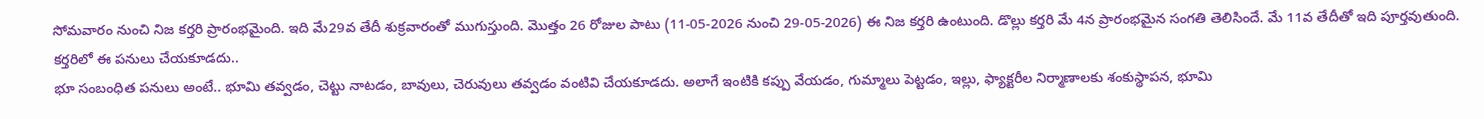సోమవారం నుంచి నిజ కర్తరి ప్రారంభమైంది. ఇది మే29వ తేదీ శుక్రవారంతో ముగుస్తుంది. మొత్తం 26 రోజుల పాటు (11-05-2026 నుంచి 29-05-2026) ఈ నిజ కర్తరి ఉంటుంది. డొల్లు కర్తరి మే 4న ప్రారంభమైన సంగతి తెలిసిందే. మే 11వ తేదీతో ఇది పూర్తవుతుంది.
కర్తరిలో ఈ పనులు చేయకూడదు..
భూ సంబంధిత పనులు అంటే.. భూమి తవ్వడం, చెట్టు నాటడం, బావులు, చెరువులు తవ్వడం వంటివి చేయకూడదు. అలాగే ఇంటికి కప్పు వేయడం, గుమ్మాలు పెట్టడం, ఇల్లు, ఫ్యాక్టరీల నిర్మాణాలకు శంకుస్థాపన, భూమి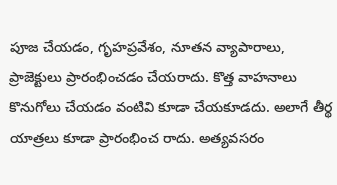పూజ చేయడం, గృహప్రవేశం, నూతన వ్యాపారాలు, ప్రాజెక్టులు ప్రారంభించడం చేయరాదు. కొత్త వాహనాలు కొనుగోలు చేయడం వంటివి కూడా చేయకూడదు. అలాగే తీర్థ యాత్రలు కూడా ప్రారంభించ రాదు. అత్యవసరం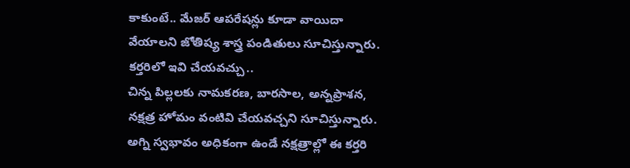కాకుంటే.. మేజర్ ఆపరేషన్లు కూడా వాయిదా వేయాలని జోతిష్య శాస్త్ర పండితులు సూచిస్తున్నారు.
కర్తరిలో ఇవి చేయవచ్చు..
చిన్న పిల్లలకు నామకరణ, బారసాల, అన్నప్రాశన, నక్షత్ర హోమం వంటివి చేయవచ్చని సూచిస్తున్నారు. అగ్ని స్వభావం అధికంగా ఉండే నక్షత్రాల్లో ఈ కర్తరి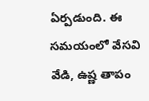ఏర్పడుంది. ఈ సమయంలో వేసవి వేడి, ఉష్ణ తాపం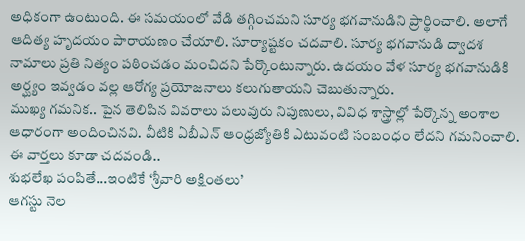అధికంగా ఉంటుంది. ఈ సమయంలో వేడి తగ్గించమని సూర్య భగవానుడిని ప్రార్థించాలి. అలాగే ఆదిత్య హృదయం పారాయణం చేయాలి. సూర్యాష్టకం చదవాలి. సూర్య భగవానుడి ద్వాదశ నామాలు ప్రతి నిత్యం పఠించడం మంచిదని పేర్కొంటున్నారు. ఉదయం వేళ సూర్య భగవానుడికి అర్ఘ్యం ఇవ్వడం వల్ల ఆరోగ్య ప్రయోజనాలు కలుగుతాయని చెబుతున్నారు.
ముఖ్య గమనిక.. పైన తెలిపిన వివరాలు పలువురు నిపుణులు, వివిధ శాస్త్రాల్లో పేర్కొన్న అంశాల ఆధారంగా అందించినవి. వీటికి ఏబీఎన్ ఆంధ్రజ్యోతికి ఎటువంటి సంబంధం లేదని గమనించాలి.
ఈ వార్తలు కూడా చదవండి..
శుభలేఖ పంపితే...ఇంటికే ‘శ్రీవారి అక్షింతలు’
ఆగస్టు నెల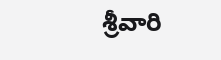శ్రీవారి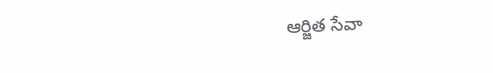ఆర్జిత సేవా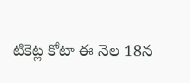టికెట్ల కోటా ఈ నెల 18న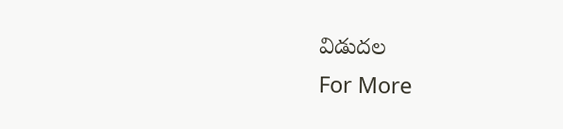విడుదల
For More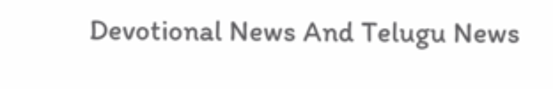Devotional News And Telugu News